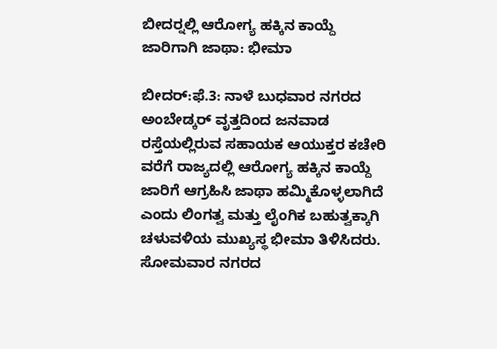ಬೀದರ್‍ನಲ್ಲಿ ಆರೋಗ್ಯ ಹಕ್ಕಿನ ಕಾಯ್ದೆ ಜಾರಿಗಾಗಿ ಜಾಥಾ: ಭೀಮಾ

ಬೀದರ್:ಫೆ.3: ನಾಳೆ ಬುಧವಾರ ನಗರದ ಅಂಬೇಡ್ಕರ್ ವೃತ್ತದಿಂದ ಜನವಾಡ ರಸ್ತೆಯಲ್ಲಿರುವ ಸಹಾಯಕ ಆಯುಕ್ತರ ಕಚೇರಿ ವರೆಗೆ ರಾಜ್ಯದಲ್ಲಿ ಆರೋಗ್ಯ ಹಕ್ಕಿನ ಕಾಯ್ದೆ ಜಾರಿಗೆ ಆಗ್ರಹಿಸಿ ಜಾಥಾ ಹಮ್ಮಿಕೊಳ್ಳಲಾಗಿದೆ ಎಂದು ಲಿಂಗತ್ವ ಮತ್ತು ಲೈಂಗಿಕ ಬಹುತ್ವಕ್ಕಾಗಿ ಚಳುವಳಿಯ ಮುಖ್ಯಸ್ಥ ಭೀಮಾ ತಿಳಿಸಿದರು.
ಸೋಮವಾರ ನಗರದ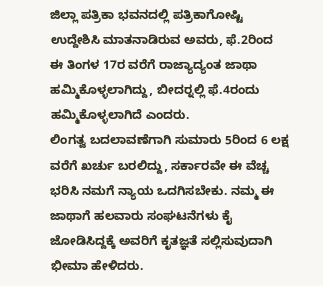ಜಿಲ್ಲಾ ಪತ್ರಿಕಾ ಭವನದಲ್ಲಿ ಪತ್ರಿಕಾಗೋಷ್ಟಿ ಉದ್ದೇಶಿಸಿ ಮಾತನಾಡಿರುವ ಅವರು, ಫೆ.2ರಿಂದ ಈ ತಿಂಗಳ 17ರ ವರೆಗೆ ರಾಜ್ಯಾದ್ಯಂತ ಜಾಥಾ ಹಮ್ಮಿಕೊಳ್ಳಲಾಗಿದ್ದು, ಬೀದರ್‍ನಲ್ಲಿ ಫೆ.4ರಂದು ಹಮ್ಮಿಕೊಳ್ಳಲಾಗಿದೆ ಎಂದರು.
ಲಿಂಗತ್ವ ಬದಲಾವಣೆಗಾಗಿ ಸುಮಾರು 5ರಿಂದ 6 ಲಕ್ಷ ವರೆಗೆ ಖರ್ಚು ಬರಲಿದ್ದು, ಸರ್ಕಾರವೇ ಈ ವೆಚ್ಚ ಭರಿಸಿ ನಮಗೆ ನ್ಯಾಯ ಒದಗಿಸಬೇಕು. ನಮ್ಮ ಈ ಜಾಥಾಗೆ ಹಲವಾರು ಸಂಘಟನೆಗಳು ಕೈ ಜೋಡಿಸಿದ್ದಕ್ಕೆ ಅವರಿಗೆ ಕೃತಜ್ಞತೆ ಸಲ್ಲಿಸುವುದಾಗಿ ಭೀಮಾ ಹೇಳಿದರು.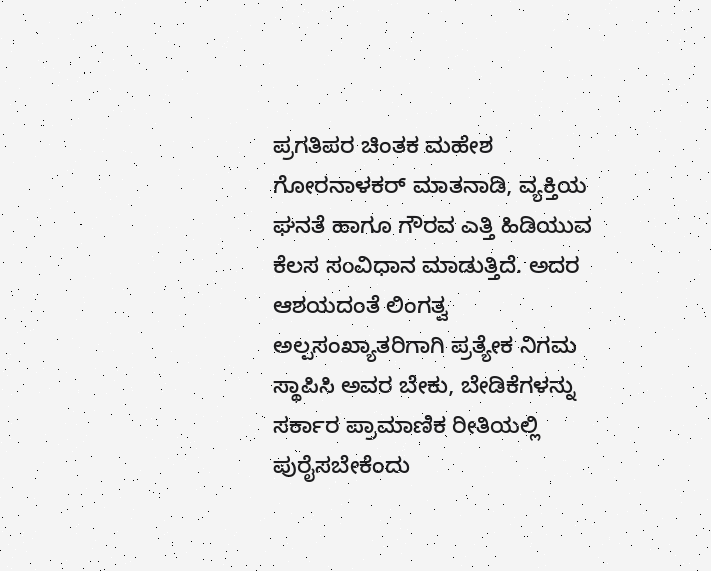ಪ್ರಗತಿಪರ ಚಿಂತಕ ಮಹೇಶ ಗೋರನಾಳಕರ್ ಮಾತನಾಡಿ, ವ್ಯಕ್ತಿಯ ಘನತೆ ಹಾಗೂ ಗೌರವ ಎತ್ತಿ ಹಿಡಿಯುವ ಕೆಲಸ ಸಂವಿಧಾನ ಮಾಡುತ್ತಿದೆ. ಅದರ ಆಶಯದಂತೆ ಲಿಂಗತ್ವ ಅಲ್ಪಸಂಖ್ಯಾತರಿಗಾಗಿ ಪ್ರತ್ಯೇಕ ನಿಗಮ ಸ್ಥಾಪಿಸಿ ಅವರ ಬೇಕು, ಬೇಡಿಕೆಗಳನ್ನು ಸರ್ಕಾರ ಪ್ರಾಮಾಣಿಕ ರೀತಿಯಲ್ಲಿ ಪುರೈಸಬೇಕೆಂದು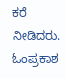ಕರೆ ನೀಡಿದರು.
ಓಂಪ್ರಕಾಶ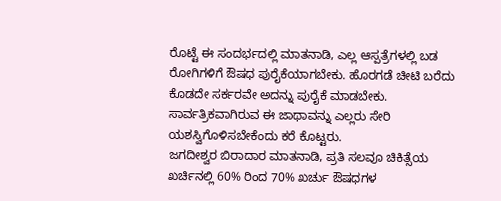ರೊಟ್ಟೆ ಈ ಸಂದರ್ಭದಲ್ಲಿ ಮಾತನಾಡಿ, ಎಲ್ಲ ಆಸ್ಪತ್ರೆಗಳಲ್ಲಿ ಬಡ ರೋಗಿಗಳಿಗೆ ಔಷಧ ಪುರೈಕೆಯಾಗಬೇಕು. ಹೊರಗಡೆ ಚೀಟಿ ಬರೆದು ಕೊಡದೇ ಸರ್ಕರವೇ ಅದನ್ನು ಪುರೈಕೆ ಮಾಡಬೇಕು. ಸಾರ್ವತ್ರಿಕವಾಗಿರುವ ಈ ಜಾಥಾವನ್ನು ಎಲ್ಲರು ಸೇರಿ ಯಶಸ್ವಿಗೊಳಿಸಬೇಕೆಂದು ಕರೆ ಕೊಟ್ಟರು.
ಜಗದೀಶ್ವರ ಬಿರಾದಾರ ಮಾತನಾಡಿ, ಪ್ರತಿ ಸಲವೂ ಚಿಕಿತ್ಸೆಯ ಖರ್ಚಿನಲ್ಲಿ 60% ರಿಂದ 70% ಖರ್ಚು ಔಷಧಗಳ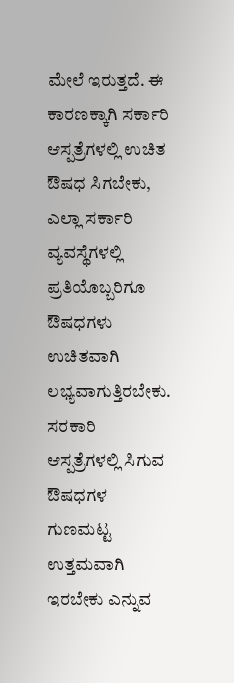ಮೇಲೆ ಇರುತ್ತದೆ. ಈ ಕಾರಣಕ್ಕಾಗಿ ಸರ್ಕಾರಿ ಆಸ್ಪತ್ರೆಗಳಲ್ಲಿ ಉಚಿತ ಔಷಧ ಸಿಗಬೇಕು, ಎಲ್ಲಾ ಸರ್ಕಾರಿ ವ್ಯವಸ್ಥೆಗಳಲ್ಲಿ ಪ್ರತಿಯೊಬ್ಬರಿಗೂ ಔಷಧಗಳು ಉಚಿತವಾಗಿ ಲಭ್ಯವಾಗುತ್ತಿರಬೇಕು. ಸರಕಾರಿ ಆಸ್ಪತ್ರೆಗಳಲ್ಲಿ ಸಿಗುವ ಔಷಧಗಳ ಗುಣಮಟ್ಟ ಉತ್ತಮವಾಗಿ ಇರಬೇಕು ಎನ್ನುವ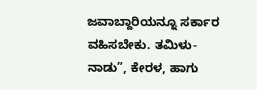ಜವಾಬ್ದಾರಿಯನ್ನೂ ಸರ್ಕಾರ ವಹಿಸಬೇಕು. ತಮಿಳು-ನಾಡು”, ಕೇರಳ, ಹಾಗು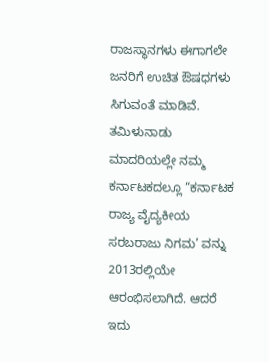ರಾಜಸ್ಥಾನಗಳು ಈಗಾಗಲೇ ಜನರಿಗೆ ಉಚಿತ ಔಷಧಗಳು ಸಿಗುವಂತೆ ಮಾಡಿವೆ. ತಮಿಳುನಾಡು ಮಾದರಿಯಲ್ಲೇ ನಮ್ಮ ಕರ್ನಾಟಕದಲ್ಲೂ “ಕರ್ನಾಟಕ ರಾಜ್ಯ ವೈದ್ಯಕೀಯ ಸರಬರಾಜು ನಿಗಮ’ ವನ್ನು 2013ರಲ್ಲಿಯೇ ಆರಂಭಿಸಲಾಗಿದೆ. ಆದರೆ ಇದು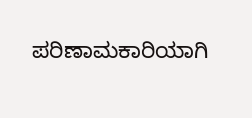ಪರಿಣಾಮಕಾರಿಯಾಗಿ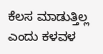ಕೆಲಸ ಮಾಡುತ್ತಿಲ್ಲ ಎಂದು ಕಳವಳ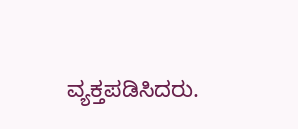ವ್ಯಕ್ತಪಡಿಸಿದರು.